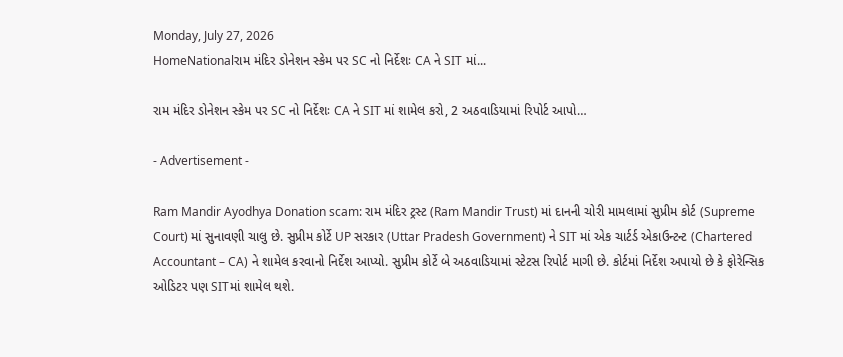Monday, July 27, 2026
HomeNationalરામ મંદિર ડોનેશન સ્કેમ પર SC નો નિર્દેશઃ CA ને SIT માં...

રામ મંદિર ડોનેશન સ્કેમ પર SC નો નિર્દેશઃ CA ને SIT માં શામેલ કરો, 2 અઠવાડિયામાં રિપોર્ટ આપો…

- Advertisement -

Ram Mandir Ayodhya Donation scam: રામ મંદિર ટ્રસ્ટ (Ram Mandir Trust) માં દાનની ચોરી મામલામાં સુપ્રીમ કોર્ટ (Supreme Court) માં સુનાવણી ચાલુ છે. સુપ્રીમ કોર્ટે UP સરકાર (Uttar Pradesh Government) ને SIT માં એક ચાર્ટર્ડ એકાઉન્ટન્ટ (Chartered Accountant – CA) ને શામેલ કરવાનો નિર્દેશ આપ્યો. સુપ્રીમ કોર્ટે બે અઠવાડિયામાં સ્ટેટસ રિપોર્ટ માગી છે. કોર્ટમાં નિર્દેશ અપાયો છે કે ફોરેન્સિક ઓડિટર પણ SITમાં શામેલ થશે.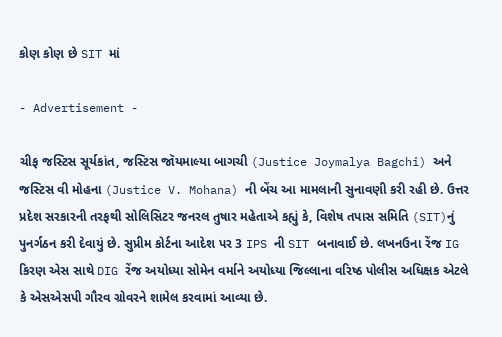કોણ કોણ છે SIT માં

- Advertisement -

ચીફ જસ્ટિસ સૂર્યકાંત, જસ્ટિસ જૉયમાલ્યા બાગચી (Justice Joymalya Bagchi) અને જસ્ટિસ વી મોહના (Justice V. Mohana) ની બેંચ આ મામલાની સુનાવણી કરી રહી છે. ઉત્તર પ્રદેશ સરકારની તરફથી સોલિસિટર જનરલ તુષાર મહેતાએ કહ્યું કે, વિશેષ તપાસ સમિતિ (SIT)નું પુનર્ગઠન કરી દેવાયું છે. સુપ્રીમ કોર્ટના આદેશ પર 3 IPS ની SIT બનાવાઈ છે. લખનઉના રેંજ IG કિરણ એસ સાથે DIG રેંજ અયોધ્યા સોમેન વર્માને અયોધ્યા જિલ્લાના વરિષ્ઠ પોલીસ અધિક્ષક એટલે કે એસએસપી ગૌરવ ગ્રોવરને શામેલ કરવામાં આવ્યા છે.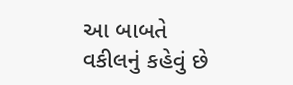આ બાબતે વકીલનું કહેવું છે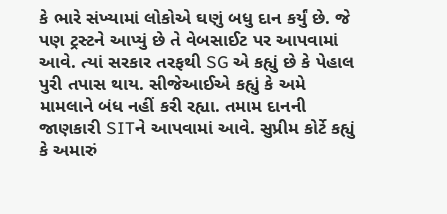કે ભારે સંખ્યામાં લોકોએ ઘણું બધુ દાન કર્યું છે. જે પણ ટ્રસ્ટને આપ્યું છે તે વેબસાઈટ પર આપવામાં આવે. ત્યાં સરકાર તરફથી SG એ કહ્યું છે કે પેહાલ પુરી તપાસ થાય. સીજેઆઈએ કહ્યું કે અમે મામલાને બંધ નહીં કરી રહ્યા. તમામ દાનની જાણકારી SITને આપવામાં આવે. સુપ્રીમ કોર્ટે કહ્યું કે અમારું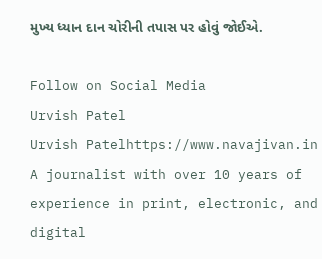મુખ્ય ધ્યાન દાન ચોરીની તપાસ પર હોવું જોઈએ.

Follow on Social Media
Urvish Patel
Urvish Patelhttps://www.navajivan.in
A journalist with over 10 years of experience in print, electronic, and digital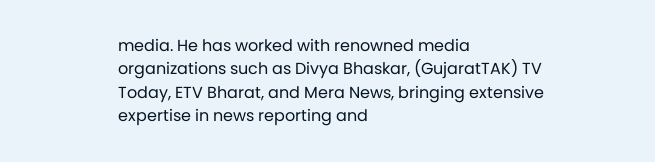media. He has worked with renowned media organizations such as Divya Bhaskar, (GujaratTAK) TV Today, ETV Bharat, and Mera News, bringing extensive expertise in news reporting and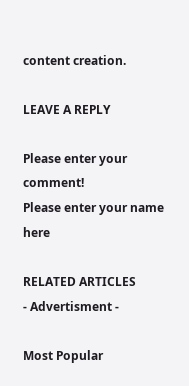content creation.

LEAVE A REPLY

Please enter your comment!
Please enter your name here

RELATED ARTICLES
- Advertisment -

Most Popular